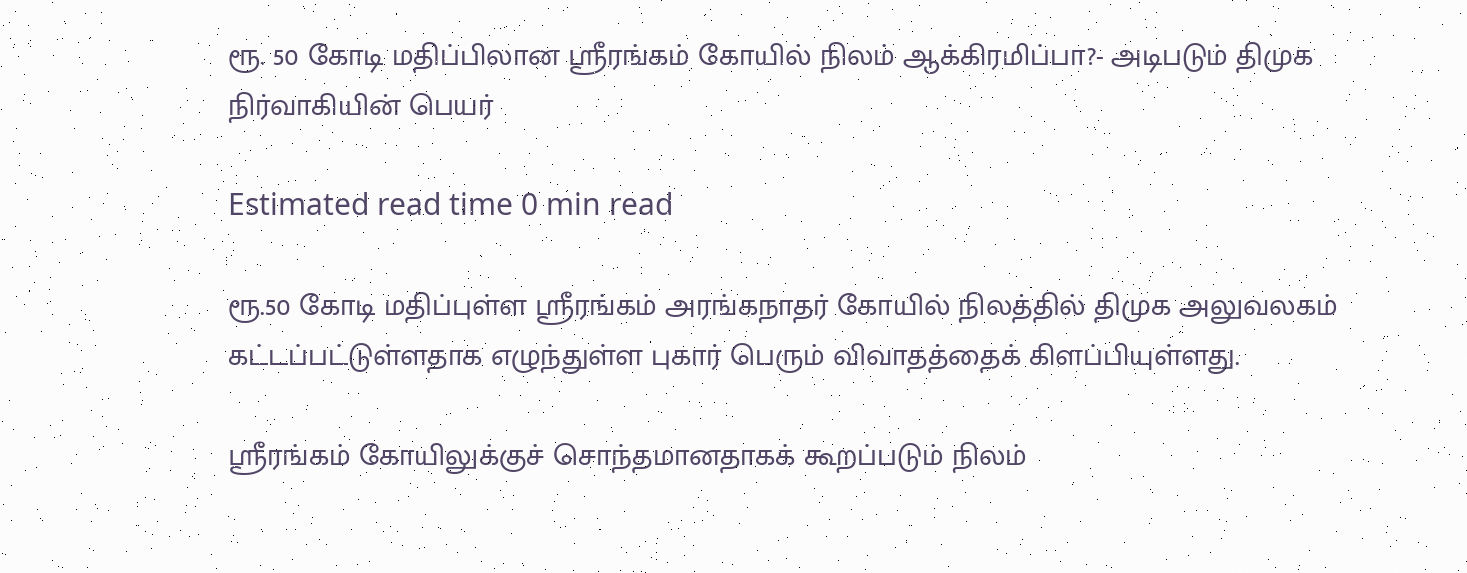ரூ. 50 கோடி மதிப்பிலான ஸ்ரீரங்கம் கோயில் நிலம் ஆக்கிரமிப்பா?- அடிபடும் திமுக நிர்வாகியின் பெயர்

Estimated read time 0 min read

ரூ.50 கோடி மதிப்புள்ள ஸ்ரீரங்கம் அரங்கநாதர் கோயில் நிலத்தில் திமுக அலுவலகம் கட்டப்பட்டுள்ளதாக எழுந்துள்ள புகார் பெரும் விவாதத்தைக் கிளப்பியுள்ளது.

ஸ்ரீரங்கம் கோயிலுக்குச் சொந்தமானதாகக் கூறப்படும் நிலம்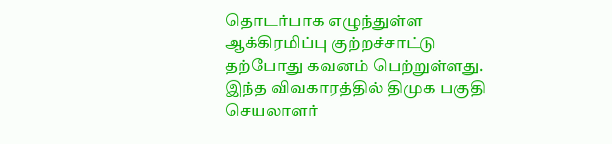தொடர்பாக எழுந்துள்ள ஆக்கிரமிப்பு குற்றச்சாட்டு தற்போது கவனம் பெற்றுள்ளது. இந்த விவகாரத்தில் திமுக பகுதி செயலாளர்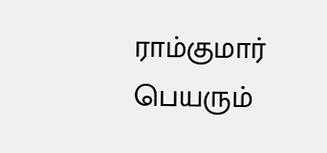ராம்குமார் பெயரும்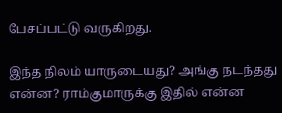பேசப்பட்டு வருகிறது.

இந்த நிலம் யாருடையது? அங்கு நடந்தது என்ன? ராம்குமாருக்கு இதில் என்ன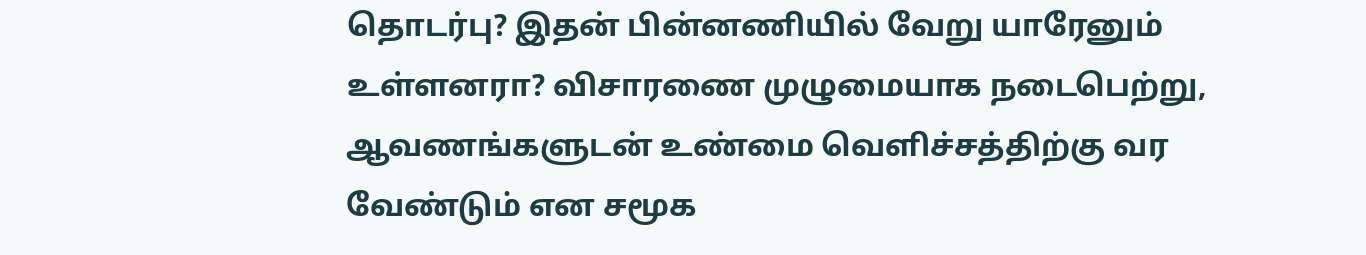தொடர்பு? இதன் பின்னணியில் வேறு யாரேனும் உள்ளனரா? விசாரணை முழுமையாக நடைபெற்று, ஆவணங்களுடன் உண்மை வெளிச்சத்திற்கு வர வேண்டும் என சமூக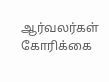ஆர்வலர்கள் கோரிக்கை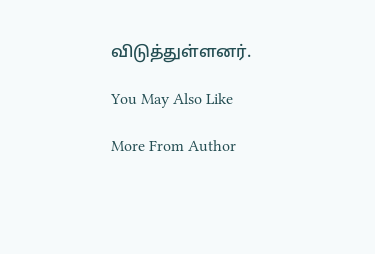விடுத்துள்ளனர்.

You May Also Like

More From Author